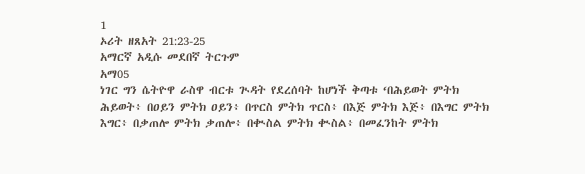1
ኦሪት ዘጸአት 21:23-25
አማርኛ አዲሱ መደበኛ ትርጉም
አማ05
ነገር ግን ሴትዮዋ ራስዋ ብርቱ ጒዳት የደረሰባት ከሆነች ቅጣቱ ‘በሕይወት ምትክ ሕይወት፥ በዐይን ምትክ ዐይን፥ በጥርስ ምትክ ጥርስ፥ በእጅ ምትክ እጅ፥ በእግር ምትክ እግር፥ በቃጠሎ ምትክ ቃጠሎ፥ በቊስል ምትክ ቊስል፥ በመፈንከት ምትክ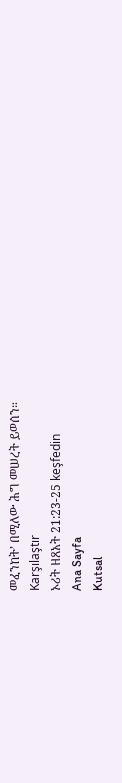መፈንከት’ በሚለው ሕግ መሠረት ይወሰን።
Karşılaştır
ኦሪት ዘጸአት 21:23-25 keşfedin
Ana Sayfa
Kutsal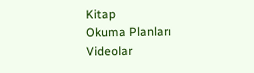Kitap
Okuma Planları
Videolar